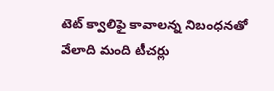టెట్ క్వాలిఫై కావాలన్న నిబంధనతో వేలాది మంది టీచర్లు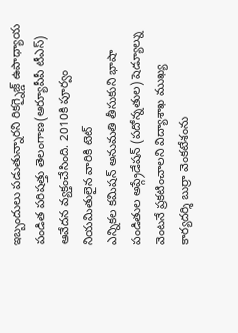ఇబ్బందులు పడుతున్నారని రికగ్నైజ్డ్ ఉపాధ్యాయ పండిత పరిషత్తు తెలంగాణ(ఆర్యూపీపీ టీఎస్) ఆవేదన వ్యక్తంచేసింది. 2010కి పూర్వం నియమితులైన వారికి టెట్
ఎన్నికల కమిషన్ అనుమతి తీసుకుని భాషా పండితుల అప్గ్రేడేషన్ (పదోన్నతుల) షెడ్యూల్ను వెంటనే ప్రకటించాలని విద్యాశాఖ ముఖ్య కార్యదర్శి బుర్రా వెంకటేశంను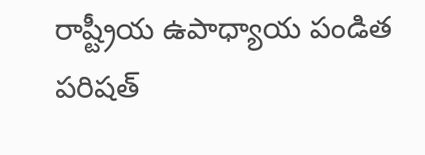రాష్ట్రీయ ఉపాధ్యాయ పండిత పరిషత్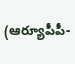(ఆర్యూపీపీ-